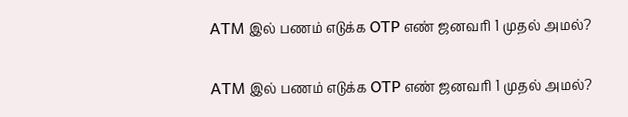ATM இல் பணம் எடுக்க OTP எண் ஜனவரி 1 முதல் அமல்?

ATM இல் பணம் எடுக்க OTP எண் ஜனவரி 1 முதல் அமல்?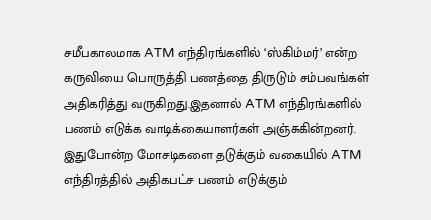சமீபகாலமாக ATM எந்திரங்களில் ‘ஸ்கிம்மர்’ என்ற கருவியை பொருத்தி பணத்தை திருடும் சம்பவங்கள் அதிகரித்து வருகிறது.இதனால் ATM எந்திரங்களில் பணம் எடுக்க வாடிக்கையாளர்கள் அஞ்சுகின்றனர். இதுபோன்ற மோசடிகளை தடுக்கும் வகையில் ATM எந்திரத்தில் அதிகபட்ச பணம் எடுக்கும்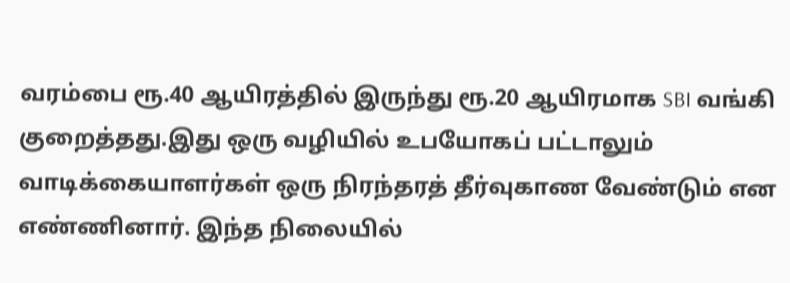வரம்பை ரூ.40 ஆயிரத்தில் இருந்து ரூ.20 ஆயிரமாக SBI வங்கி குறைத்தது.இது ஒரு வழியில் உபயோகப் பட்டாலும் வாடிக்கையாளர்கள் ஒரு நிரந்தரத் தீர்வுகாண வேண்டும் என எண்ணினார். இந்த நிலையில்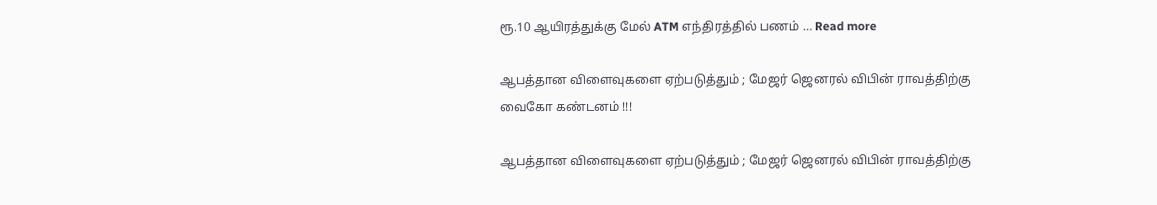ரூ.10 ஆயிரத்துக்கு மேல் ATM எந்திரத்தில் பணம் … Read more

ஆபத்தான விளைவுகளை ஏற்படுத்தும் ; மேஜர் ஜெனரல் விபின் ராவத்திற்கு வைகோ கண்டனம் !!!

ஆபத்தான விளைவுகளை ஏற்படுத்தும் ; மேஜர் ஜெனரல் விபின் ராவத்திற்கு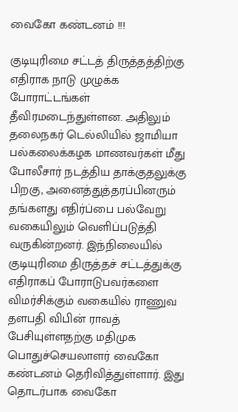வைகோ கண்டனம் !!!

குடியுரிமை சட்டத் திருத்தத்திற்கு எதிராக நாடு முழுக்க போராட்டங்கள் தீவிரமடைந்துள்ளன. அதிலும் தலைநகர் டெல்லியில் ஜாமியா பல்கலைக்கழக மாணவர்கள் மீது போலீசார் நடத்திய தாக்குதலுக்கு பிறகு, அனைத்துத்தரப்பினரும் தங்களது எதிர்ப்பை பல்வேறு வகையிலும் வெளிப்படுத்தி வருகின்றனர். இந்நிலையில் குடியுரிமை திருத்தச் சட்டத்துக்கு எதிராகப் போராடுபவர்களை விமர்சிக்கும் வகையில் ராணுவ தளபதி விபின் ராவத் பேசியுள்ளதற்கு மதிமுக பொதுச்செயலாளர் வைகோ கண்டனம் தெரிவித்துள்ளார். இது தொடர்பாக வைகோ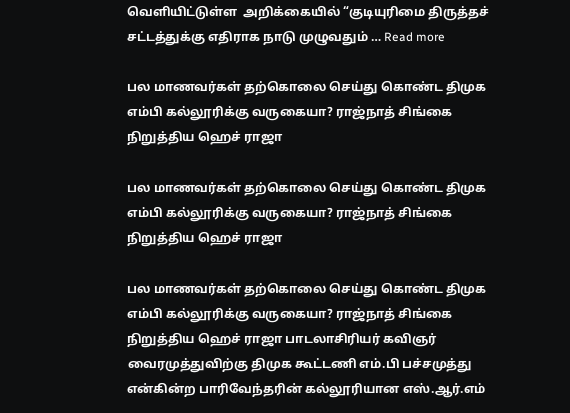வெளியிட்டுள்ள  அறிக்கையில் “குடியுரிமை திருத்தச் சட்டத்துக்கு எதிராக நாடு முழுவதும் … Read more

பல மாணவர்கள் தற்கொலை செய்து கொண்ட திமுக எம்பி கல்லூரிக்கு வருகையா? ராஜ்நாத் சிங்கை நிறுத்திய ஹெச் ராஜா

பல மாணவர்கள் தற்கொலை செய்து கொண்ட திமுக எம்பி கல்லூரிக்கு வருகையா? ராஜ்நாத் சிங்கை நிறுத்திய ஹெச் ராஜா

பல மாணவர்கள் தற்கொலை செய்து கொண்ட திமுக எம்பி கல்லூரிக்கு வருகையா? ராஜ்நாத் சிங்கை நிறுத்திய ஹெச் ராஜா பாடலாசிரியர் கவிஞர் வைரமுத்துவிற்கு திமுக கூட்டணி எம்.பி பச்சமுத்து என்கின்ற பாரிவேந்தரின் கல்லூரியான எஸ்.ஆர்.எம்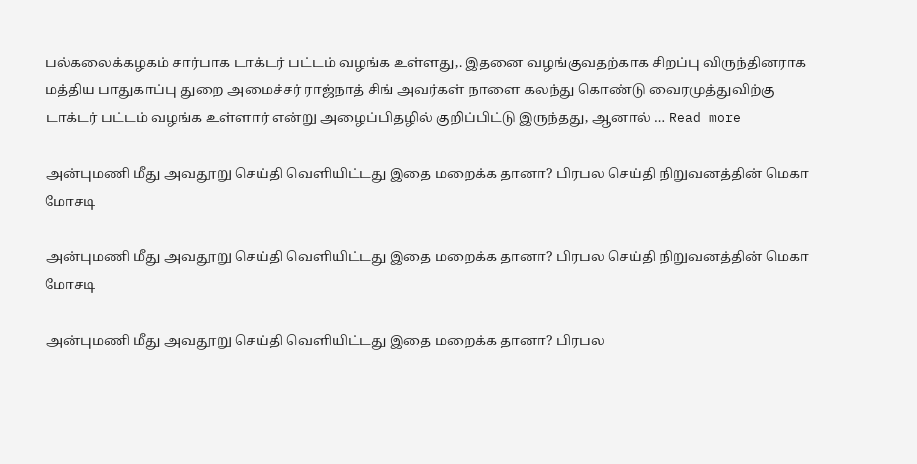பல்கலைக்கழகம் சார்பாக டாக்டர் பட்டம் வழங்க உள்ளது,. இதனை வழங்குவதற்காக சிறப்பு விருந்தினராக மத்திய பாதுகாப்பு துறை அமைச்சர் ராஜ்நாத் சிங் அவர்கள் நாளை கலந்து கொண்டு வைரமுத்துவிற்கு டாக்டர் பட்டம் வழங்க உள்ளார் என்று அழைப்பிதழில் குறிப்பிட்டு இருந்தது, ஆனால் … Read more

அன்புமணி மீது அவதூறு செய்தி வெளியிட்டது இதை மறைக்க தானா? பிரபல செய்தி நிறுவனத்தின் மெகா மோசடி

அன்புமணி மீது அவதூறு செய்தி வெளியிட்டது இதை மறைக்க தானா? பிரபல செய்தி நிறுவனத்தின் மெகா மோசடி

அன்புமணி மீது அவதூறு செய்தி வெளியிட்டது இதை மறைக்க தானா? பிரபல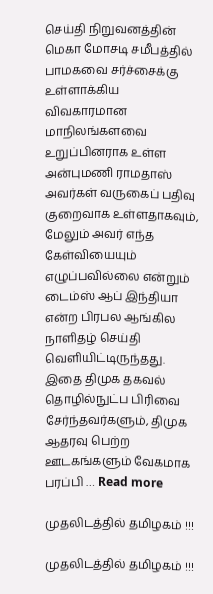செய்தி நிறுவனத்தின் மெகா மோசடி சமீபத்தில் பாமகவை சர்ச்சைக்கு உள்ளாக்கிய விவகாரமான மாநிலங்களவை உறுப்பினராக உள்ள அன்புமணி ராமதாஸ் அவர்கள் வருகைப் பதிவு குறைவாக உள்ளதாகவும், மேலும் அவர் எந்த கேள்வியையும் எழுப்பவில்லை என்றும் டைம்ஸ் ஆப் இந்தியா என்ற பிரபல ஆங்கில நாளிதழ் செய்தி வெளியிட்டிருந்தது. இதை திமுக தகவல் தொழில்நுட்ப பிரிவை சேர்ந்தவர்களும், திமுக ஆதரவு பெற்ற ஊடகங்களும் வேகமாக பரப்பி … Read more

முதலிடத்தில் தமிழகம் !!!

முதலிடத்தில் தமிழகம் !!!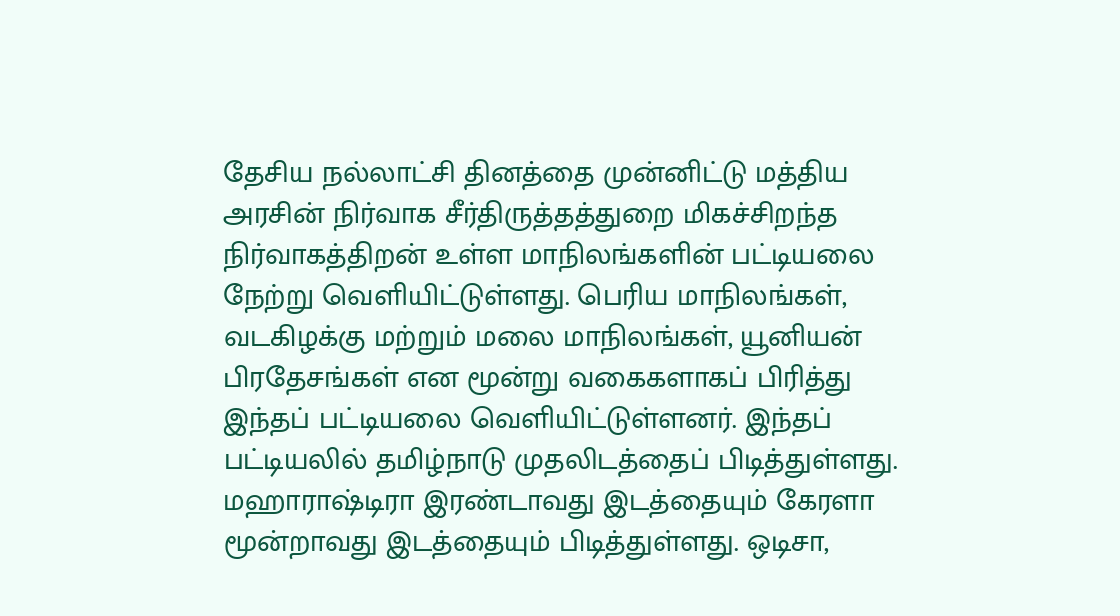தேசிய நல்லாட்சி தினத்தை முன்னிட்டு மத்திய அரசின் நிர்வாக சீர்திருத்தத்துறை மிகச்சிறந்த நிர்வாகத்திறன் உள்ள மாநிலங்களின் பட்டியலை நேற்று வெளியிட்டுள்ளது. பெரிய மாநிலங்கள், வடகிழக்கு மற்றும் மலை மாநிலங்கள், யூனியன் பிரதேசங்கள் என மூன்று வகைகளாகப் பிரித்து இந்தப் பட்டியலை வெளியிட்டுள்ளனர். இந்தப் பட்டியலில் தமிழ்நாடு முதலிடத்தைப் பிடித்துள்ளது. மஹாராஷ்டிரா இரண்டாவது இடத்தையும் கேரளா மூன்றாவது இடத்தையும் பிடித்துள்ளது. ஒடிசா,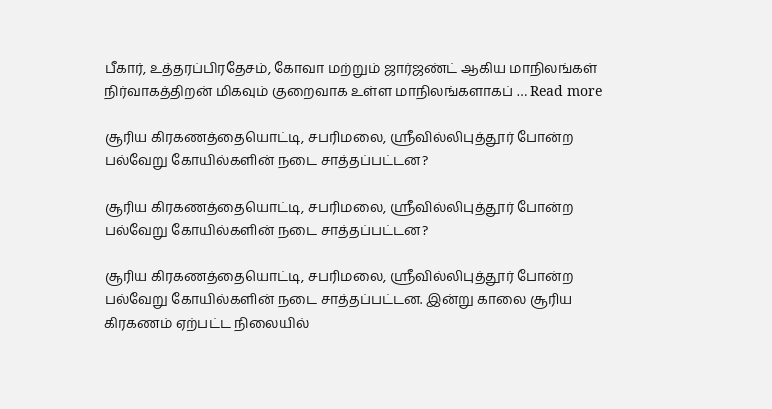பீகார், உத்தரப்பிரதேசம், கோவா மற்றும் ஜார்ஜண்ட் ஆகிய மாநிலங்கள் நிர்வாகத்திறன் மிகவும் குறைவாக உள்ள மாநிலங்களாகப் … Read more

சூரிய கிரகணத்தையொட்டி, சபரிமலை, ஸ்ரீவில்லிபுத்தூர் போன்ற பல்வேறு கோயில்களின் நடை சாத்தப்பட்டன?

சூரிய கிரகணத்தையொட்டி, சபரிமலை, ஸ்ரீவில்லிபுத்தூர் போன்ற பல்வேறு கோயில்களின் நடை சாத்தப்பட்டன?

சூரிய கிரகணத்தையொட்டி, சபரிமலை, ஸ்ரீவில்லிபுத்தூர் போன்ற பல்வேறு கோயில்களின் நடை சாத்தப்பட்டன. இன்று காலை சூரிய கிரகணம் ஏற்பட்ட நிலையில்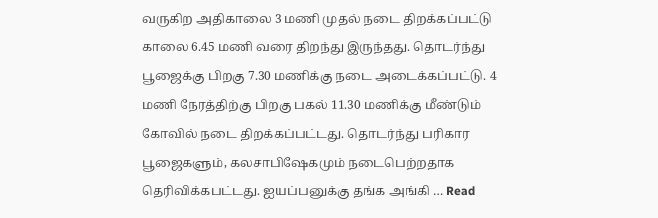வருகிற அதிகாலை 3 மணி முதல் நடை திறக்கப்பட்டு காலை 6.45 மணி வரை திறந்து இருந்தது. தொடர்ந்து பூஜைக்கு பிறகு 7.30 மணிக்கு நடை அடைக்கப்பட்டு. 4 மணி நேரத்திற்கு பிறகு பகல் 11.30 மணிக்கு மீண்டும் கோவில் நடை திறக்கப்பட்டது. தொடர்ந்து பரிகார பூஜைகளும், கலசாபிஷேகமும் நடைபெற்றதாக தெரிவிக்கபட்டது. ஐயப்பனுக்கு தங்க அங்கி … Read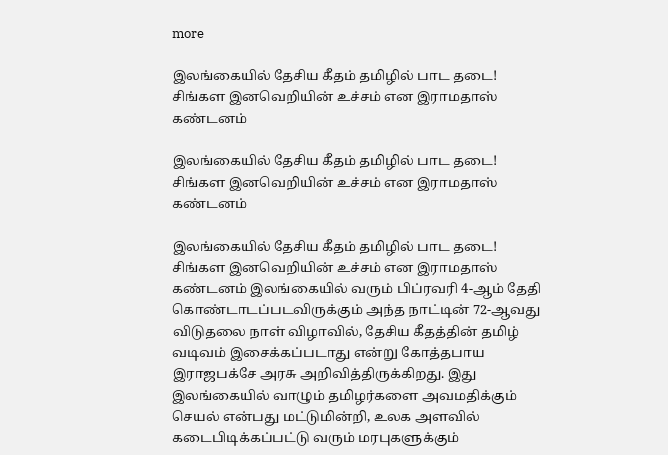more

இலங்கையில் தேசிய கீதம் தமிழில் பாட தடை! சிங்கள இனவெறியின் உச்சம் என இராமதாஸ் கண்டனம்

இலங்கையில் தேசிய கீதம் தமிழில் பாட தடை! சிங்கள இனவெறியின் உச்சம் என இராமதாஸ் கண்டனம்

இலங்கையில் தேசிய கீதம் தமிழில் பாட தடை! சிங்கள இனவெறியின் உச்சம் என இராமதாஸ் கண்டனம் இலங்கையில் வரும் பிப்ரவரி 4-ஆம் தேதி கொண்டாடப்படவிருக்கும் அந்த நாட்டின் 72-ஆவது விடுதலை நாள் விழாவில், தேசிய கீதத்தின் தமிழ் வடிவம் இசைக்கப்படாது என்று கோத்தபாய இராஜபக்சே அரசு அறிவித்திருக்கிறது. இது இலங்கையில் வாழும் தமிழர்களை அவமதிக்கும் செயல் என்பது மட்டுமின்றி, உலக அளவில் கடைபிடிக்கப்பட்டு வரும் மரபுகளுக்கும்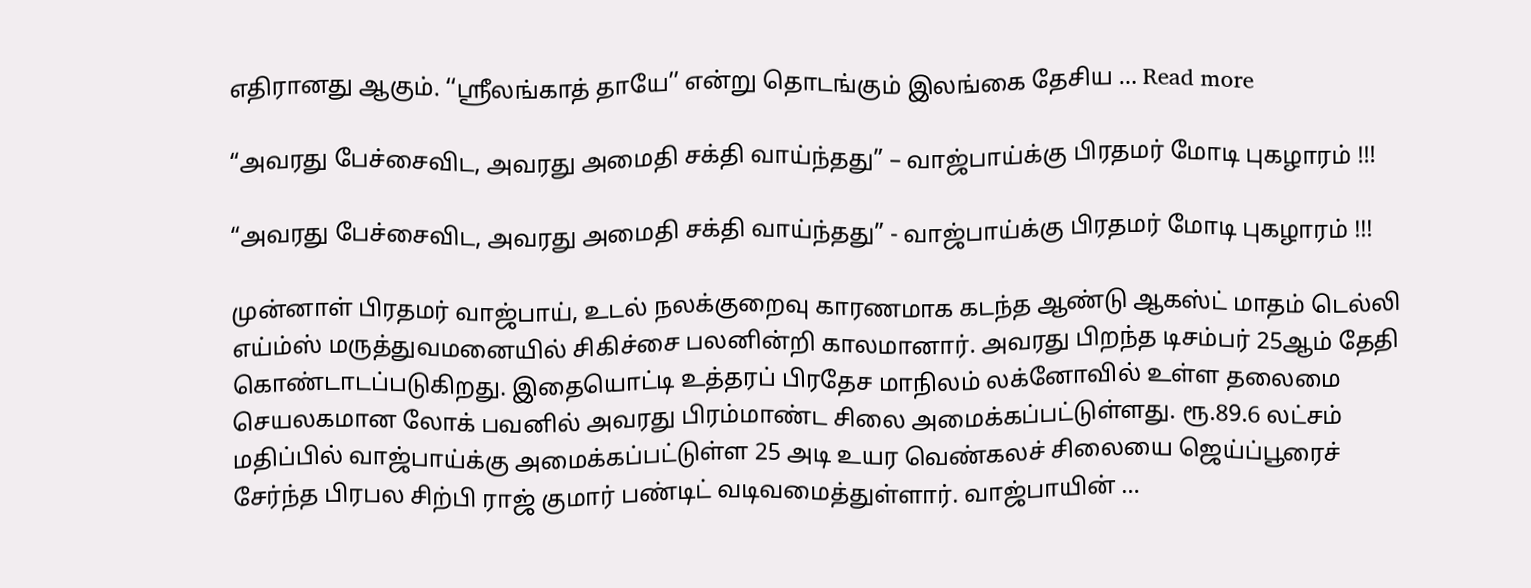எதிரானது ஆகும். ‘‘ஸ்ரீலங்காத் தாயே’’ என்று தொடங்கும் இலங்கை தேசிய … Read more

“அவரது பேச்சைவிட, அவரது அமைதி சக்தி வாய்ந்தது” – வாஜ்பாய்க்கு பிரதமர் மோடி புகழாரம் !!!

“அவரது பேச்சைவிட, அவரது அமைதி சக்தி வாய்ந்தது” - வாஜ்பாய்க்கு பிரதமர் மோடி புகழாரம் !!!

முன்னாள் பிரதமர் வாஜ்பாய், உடல் நலக்குறைவு காரணமாக கடந்த ஆண்டு ஆகஸ்ட் மாதம் டெல்லி எய்ம்ஸ் மருத்துவமனையில் சிகிச்சை பலனின்றி காலமானார். அவரது பிறந்த டிசம்பர் 25ஆம் தேதி கொண்டாடப்படுகிறது. இதையொட்டி உத்தரப் பிரதேச மாநிலம் லக்னோவில் உள்ள தலைமை செயலகமான லோக் பவனில் அவரது பிரம்மாண்ட சிலை அமைக்கப்பட்டுள்ளது. ரூ.89.6 லட்சம் மதிப்பில் வாஜ்பாய்க்கு அமைக்கப்பட்டுள்ள 25 அடி உயர வெண்கலச் சிலையை ஜெய்ப்பூரைச் சேர்ந்த பிரபல சிற்பி ராஜ் குமார் பண்டிட் வடிவமைத்துள்ளார். வாஜ்பாயின் …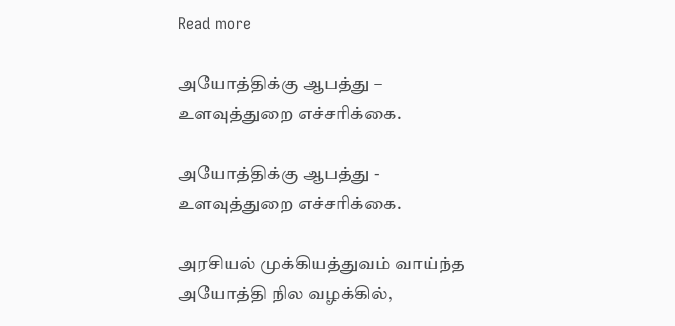Read more

அயோத்திக்கு ஆபத்து – உளவுத்துறை எச்சரிக்கை.

அயோத்திக்கு ஆபத்து - உளவுத்துறை எச்சரிக்கை.

அரசியல் முக்கியத்துவம் வாய்ந்த அயோத்தி நில வழக்கில்,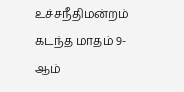உச்சநீதிமன்றம் கடந்த மாதம் 9-ஆம்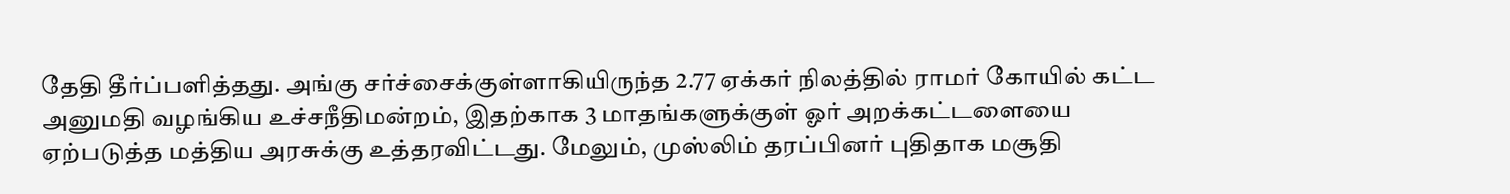தேதி தீர்ப்பளித்தது. அங்கு சர்ச்சைக்குள்ளாகியிருந்த 2.77 ஏக்கர் நிலத்தில் ராமர் கோயில் கட்ட அனுமதி வழங்கிய உச்சநீதிமன்றம், இதற்காக 3 மாதங்களுக்குள் ஓர் அறக்கட்டளையை ஏற்படுத்த மத்திய அரசுக்கு உத்தரவிட்டது. மேலும், முஸ்லிம் தரப்பினர் புதிதாக மசூதி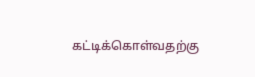கட்டிக்கொள்வதற்கு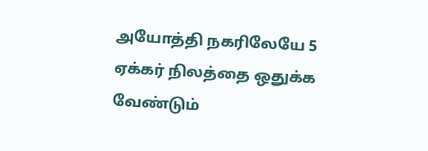அயோத்தி நகரிலேயே 5 ஏக்கர் நிலத்தை ஒதுக்க வேண்டும்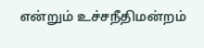என்றும் உச்சநீதிமன்றம்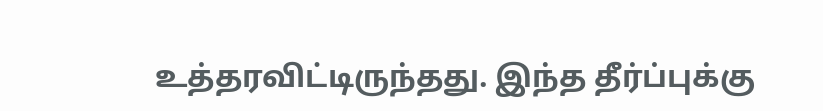உத்தரவிட்டிருந்தது. இந்த தீர்ப்புக்கு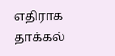எதிராக தாக்கல்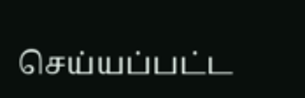செய்யப்பட்ட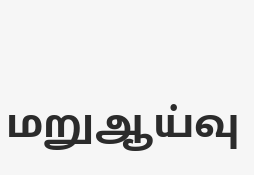மறுஆய்வு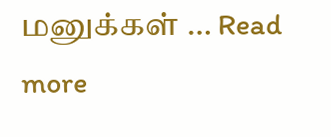மனுக்கள் … Read more